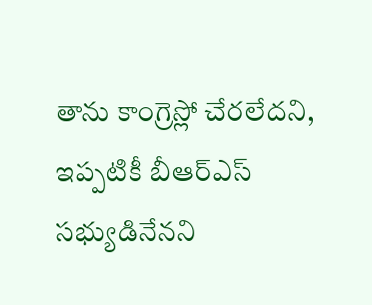తాను కాంగ్రెస్లో చేరలేదని, ఇప్పటికీ బీఆర్ఎస్ సభ్యుడినేనని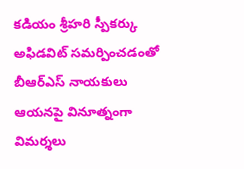కడియం శ్రీహరి స్పీకర్కు అఫిడవిట్ సమర్పించడంతో బీఆర్ఎస్ నాయకులు ఆయనపై వినూత్నంగా విమర్శలు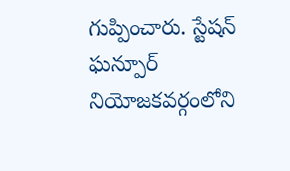గుప్పించారు. స్టేషన్ ఘన్పూర్ నియోజకవర్గంలోని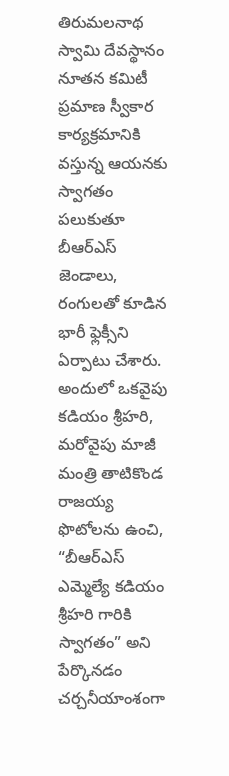తిరుమలనాథ స్వామి దేవస్థానం నూతన కమిటీ ప్రమాణ స్వీకార కార్యక్రమానికి వస్తున్న ఆయనకు స్వాగతం పలుకుతూ బీఆర్ఎస్ జెండాలు, రంగులతో కూడిన భారీ ఫ్లెక్సీని ఏర్పాటు చేశారు. అందులో ఒకవైపు కడియం శ్రీహరి, మరోవైపు మాజీ మంత్రి తాటికొండ రాజయ్య ఫొటోలను ఉంచి, “బీఆర్ఎస్ ఎమ్మెల్యే కడియం శ్రీహరి గారికి స్వాగతం” అని పేర్కొనడం చర్చనీయాంశంగా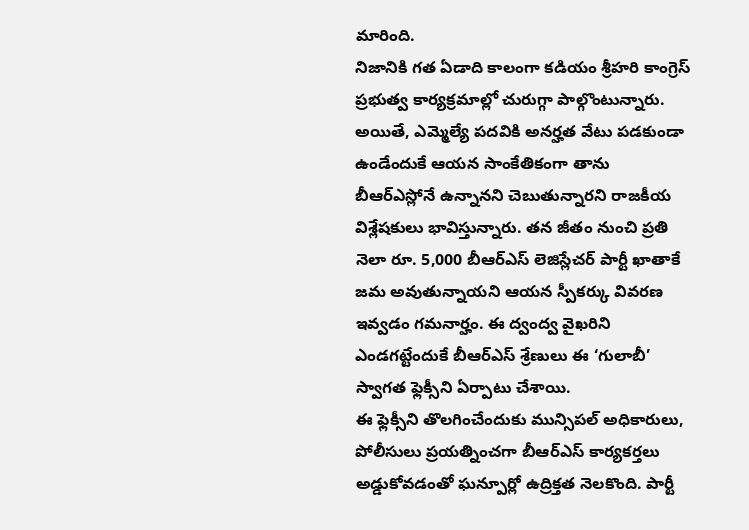మారింది.
నిజానికి గత ఏడాది కాలంగా కడియం శ్రీహరి కాంగ్రెస్ ప్రభుత్వ కార్యక్రమాల్లో చురుగ్గా పాల్గొంటున్నారు. అయితే, ఎమ్మెల్యే పదవికి అనర్హత వేటు పడకుండా ఉండేందుకే ఆయన సాంకేతికంగా తాను బీఆర్ఎస్లోనే ఉన్నానని చెబుతున్నారని రాజకీయ విశ్లేషకులు భావిస్తున్నారు. తన జీతం నుంచి ప్రతి నెలా రూ. 5,000 బీఆర్ఎస్ లెజిస్లేచర్ పార్టీ ఖాతాకే జమ అవుతున్నాయని ఆయన స్పీకర్కు వివరణ ఇవ్వడం గమనార్హం. ఈ ద్వంద్వ వైఖరిని ఎండగట్టేందుకే బీఆర్ఎస్ శ్రేణులు ఈ ‘గులాబీ’ స్వాగత ఫ్లెక్సీని ఏర్పాటు చేశాయి.
ఈ ఫ్లెక్సీని తొలగించేందుకు మున్సిపల్ అధికారులు, పోలీసులు ప్రయత్నించగా బీఆర్ఎస్ కార్యకర్తలు అడ్డుకోవడంతో ఘన్పూర్లో ఉద్రిక్తత నెలకొంది. పార్టీ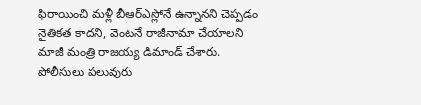ఫిరాయించి మళ్లీ బీఆర్ఎస్లోనే ఉన్నానని చెప్పడం నైతికత కాదని, వెంటనే రాజీనామా చేయాలని మాజీ మంత్రి రాజయ్య డిమాండ్ చేశారు. పోలీసులు పలువురు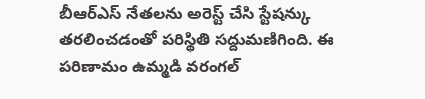బీఆర్ఎస్ నేతలను అరెస్ట్ చేసి స్టేషన్కు తరలించడంతో పరిస్థితి సద్దుమణిగింది. ఈ పరిణామం ఉమ్మడి వరంగల్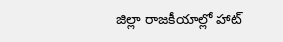జిల్లా రాజకీయాల్లో హాట్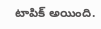టాపిక్ అయింది.